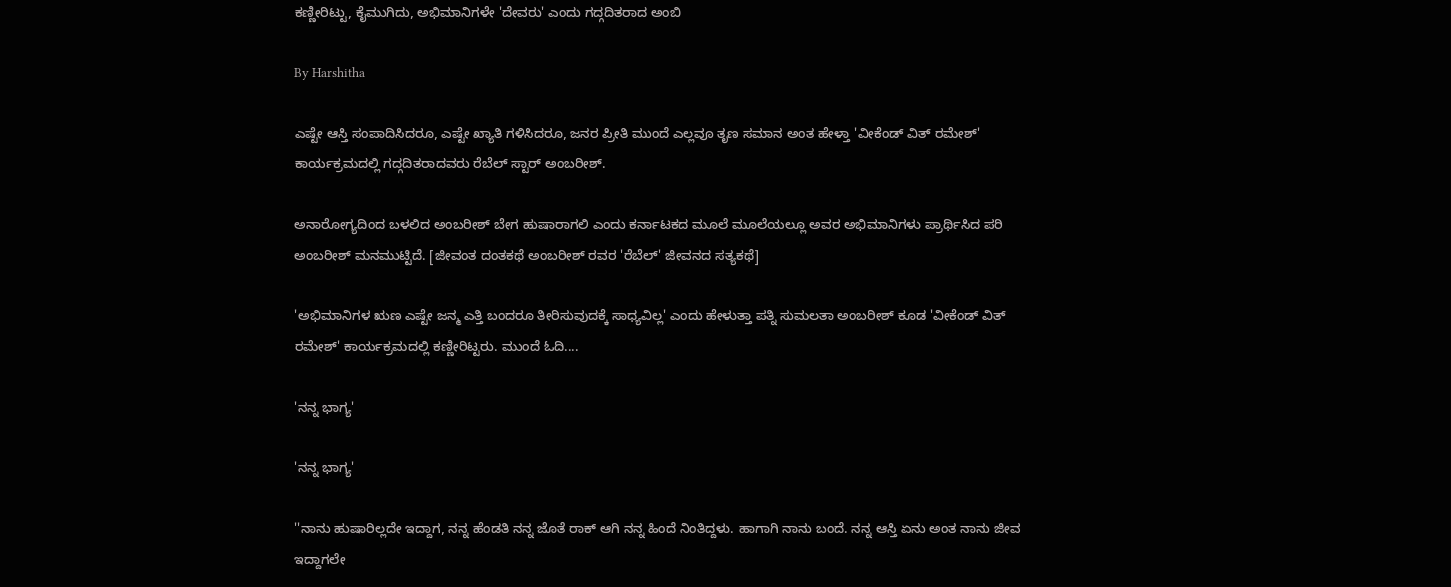ಕಣ್ಣೀರಿಟ್ಟು, ಕೈಮುಗಿದು, ಅಭಿಮಾನಿಗಳೇ 'ದೇವರು' ಎಂದು ಗದ್ಗದಿತರಾದ ಅಂಬಿ

By Harshitha

ಎಷ್ಟೇ ಆಸ್ತಿ ಸಂಪಾದಿಸಿದರೂ, ಎಷ್ಟೇ ಖ್ಯಾತಿ ಗಳಿಸಿದರೂ, ಜನರ ಪ್ರೀತಿ ಮುಂದೆ ಎಲ್ಲವೂ ತೃಣ ಸಮಾನ ಅಂತ ಹೇಳ್ತಾ 'ವೀಕೆಂಡ್ ವಿತ್ ರಮೇಶ್' ಕಾರ್ಯಕ್ರಮದಲ್ಲಿ ಗದ್ಗದಿತರಾದವರು ರೆಬೆಲ್ ಸ್ಟಾರ್ ಅಂಬರೀಶ್.

ಅನಾರೋಗ್ಯದಿಂದ ಬಳಲಿದ ಅಂಬರೀಶ್ ಬೇಗ ಹುಷಾರಾಗಲಿ ಎಂದು ಕರ್ನಾಟಕದ ಮೂಲೆ ಮೂಲೆಯಲ್ಲೂ ಅವರ ಅಭಿಮಾನಿಗಳು ಪ್ರಾರ್ಥಿಸಿದ ಪರಿ ಅಂಬರೀಶ್ ಮನಮುಟ್ಟಿದೆ. [ಜೀವಂತ ದಂತಕಥೆ ಅಂಬರೀಶ್ ರವರ 'ರೆಬೆಲ್' ಜೀವನದ ಸತ್ಯಕಥೆ]

'ಅಭಿಮಾನಿಗಳ ಋಣ ಎಷ್ಟೇ ಜನ್ಮ ಎತ್ತಿ ಬಂದರೂ ತೀರಿಸುವುದಕ್ಕೆ ಸಾಧ್ಯವಿಲ್ಲ' ಎಂದು ಹೇಳುತ್ತಾ ಪತ್ನಿ ಸುಮಲತಾ ಅಂಬರೀಶ್ ಕೂಡ 'ವೀಕೆಂಡ್ ವಿತ್ ರಮೇಶ್' ಕಾರ್ಯಕ್ರಮದಲ್ಲಿ ಕಣ್ಣೀರಿಟ್ಟರು. ಮುಂದೆ ಓದಿ....

'ನನ್ನ ಭಾಗ್ಯ'

'ನನ್ನ ಭಾಗ್ಯ'

''ನಾನು ಹುಷಾರಿಲ್ಲದೇ ಇದ್ದಾಗ, ನನ್ನ ಹೆಂಡತಿ ನನ್ನ ಜೊತೆ ರಾಕ್ ಆಗಿ ನನ್ನ ಹಿಂದೆ ನಿಂತಿದ್ದಳು. ಹಾಗಾಗಿ ನಾನು ಬಂದೆ. ನನ್ನ ಆಸ್ತಿ ಏನು ಅಂತ ನಾನು ಜೀವ ಇದ್ದಾಗಲೇ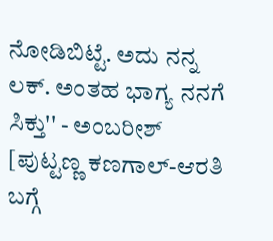ನೋಡಿಬಿಟ್ಟೆ. ಅದು ನನ್ನ ಲಕ್. ಅಂತಹ ಭಾಗ್ಯ ನನಗೆ ಸಿಕ್ತು'' - ಅಂಬರೀಶ್ [ಪುಟ್ಟಣ್ಣ ಕಣಗಾಲ್-ಆರತಿ ಬಗ್ಗೆ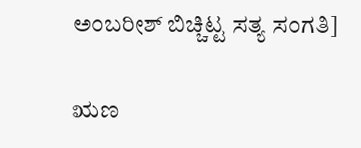ಅಂಬರೀಶ್ ಬಿಚ್ಚಿಟ್ಟ ಸತ್ಯ ಸಂಗತಿ]

ಋಣ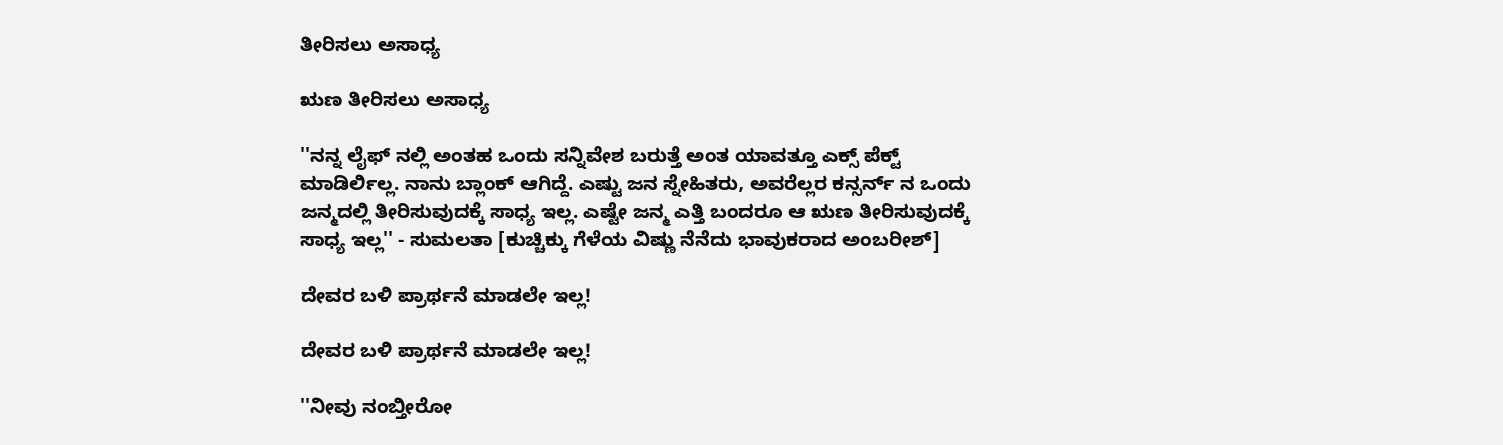ತೀರಿಸಲು ಅಸಾಧ್ಯ

ಋಣ ತೀರಿಸಲು ಅಸಾಧ್ಯ

''ನನ್ನ ಲೈಫ್ ನಲ್ಲಿ ಅಂತಹ ಒಂದು ಸನ್ನಿವೇಶ ಬರುತ್ತೆ ಅಂತ ಯಾವತ್ತೂ ಎಕ್ಸ್ ಪೆಕ್ಟ್ ಮಾಡಿರ್ಲಿಲ್ಲ. ನಾನು ಬ್ಲಾಂಕ್ ಆಗಿದ್ದೆ. ಎಷ್ಟು ಜನ ಸ್ನೇಹಿತರು, ಅವರೆಲ್ಲರ ಕನ್ಸರ್ನ್ ನ ಒಂದು ಜನ್ಮದಲ್ಲಿ ತೀರಿಸುವುದಕ್ಕೆ ಸಾಧ್ಯ ಇಲ್ಲ. ಎಷ್ಟೇ ಜನ್ಮ ಎತ್ತಿ ಬಂದರೂ ಆ ಋಣ ತೀರಿಸುವುದಕ್ಕೆ ಸಾಧ್ಯ ಇಲ್ಲ'' - ಸುಮಲತಾ [ಕುಚ್ಚಿಕ್ಕು ಗೆಳೆಯ ವಿಷ್ಣು ನೆನೆದು ಭಾವುಕರಾದ ಅಂಬರೀಶ್]

ದೇವರ ಬಳಿ ಪ್ರಾರ್ಥನೆ ಮಾಡಲೇ ಇಲ್ಲ!

ದೇವರ ಬಳಿ ಪ್ರಾರ್ಥನೆ ಮಾಡಲೇ ಇಲ್ಲ!

''ನೀವು ನಂಬ್ತೀರೋ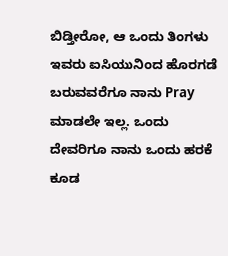ಬಿಡ್ತೀರೋ, ಆ ಒಂದು ತಿಂಗಳು ಇವರು ಐಸಿಯುನಿಂದ ಹೊರಗಡೆ ಬರುವವರೆಗೂ ನಾನು Pray ಮಾಡಲೇ ಇಲ್ಲ. ಒಂದು ದೇವರಿಗೂ ನಾನು ಒಂದು ಹರಕೆ ಕೂಡ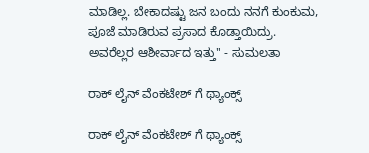ಮಾಡಿಲ್ಲ. ಬೇಕಾದಷ್ಟು ಜನ ಬಂದು ನನಗೆ ಕುಂಕುಮ, ಪೂಜೆ ಮಾಡಿರುವ ಪ್ರಸಾದ ಕೊಡ್ತಾಯಿದ್ರು. ಅವರೆಲ್ಲರ ಆಶೀರ್ವಾದ ಇತ್ತು'' - ಸುಮಲತಾ

ರಾಕ್ ಲೈನ್ ವೆಂಕಟೇಶ್ ಗೆ ಥ್ಯಾಂಕ್ಸ್

ರಾಕ್ ಲೈನ್ ವೆಂಕಟೇಶ್ ಗೆ ಥ್ಯಾಂಕ್ಸ್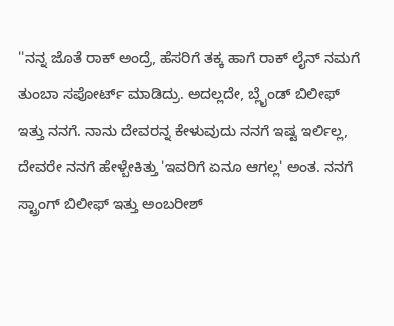''ನನ್ನ ಜೊತೆ ರಾಕ್ ಅಂದ್ರೆ, ಹೆಸರಿಗೆ ತಕ್ಕ ಹಾಗೆ ರಾಕ್ ಲೈನ್ ನಮಗೆ ತುಂಬಾ ಸಪೋರ್ಟ್ ಮಾಡಿದ್ರು. ಅದಲ್ಲದೇ, ಬ್ಲೈಂಡ್ ಬಿಲೀಫ್ ಇತ್ತು ನನಗೆ. ನಾನು ದೇವರನ್ನ ಕೇಳುವುದು ನನಗೆ ಇಷ್ಟ ಇರ್ಲಿಲ್ಲ, ದೇವರೇ ನನಗೆ ಹೇಳ್ಬೇಕಿತ್ತು 'ಇವರಿಗೆ ಏನೂ ಆಗಲ್ಲ' ಅಂತ. ನನಗೆ ಸ್ಟ್ರಾಂಗ್ ಬಿಲೀಫ್ ಇತ್ತು ಅಂಬರೀಶ್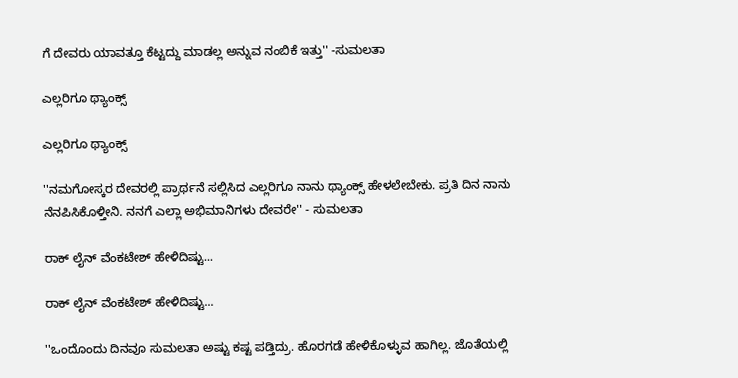ಗೆ ದೇವರು ಯಾವತ್ತೂ ಕೆಟ್ಟದ್ದು ಮಾಡಲ್ಲ ಅನ್ನುವ ನಂಬಿಕೆ ಇತ್ತು'' -ಸುಮಲತಾ

ಎಲ್ಲರಿಗೂ ಥ್ಯಾಂಕ್ಸ್

ಎಲ್ಲರಿಗೂ ಥ್ಯಾಂಕ್ಸ್

''ನಮಗೋಸ್ಕರ ದೇವರಲ್ಲಿ ಪ್ರಾರ್ಥನೆ ಸಲ್ಲಿಸಿದ ಎಲ್ಲರಿಗೂ ನಾನು ಥ್ಯಾಂಕ್ಸ್ ಹೇಳಲೇಬೇಕು. ಪ್ರತಿ ದಿನ ನಾನು ನೆನಪಿಸಿಕೊಳ್ತೀನಿ. ನನಗೆ ಎಲ್ಲಾ ಅಭಿಮಾನಿಗಳು ದೇವರೇ'' - ಸುಮಲತಾ

ರಾಕ್ ಲೈನ್ ವೆಂಕಟೇಶ್ ಹೇಳಿದಿಷ್ಟು...

ರಾಕ್ ಲೈನ್ ವೆಂಕಟೇಶ್ ಹೇಳಿದಿಷ್ಟು...

''ಒಂದೊಂದು ದಿನವೂ ಸುಮಲತಾ ಅಷ್ಟು ಕಷ್ಟ ಪಡ್ತಿದ್ರು. ಹೊರಗಡೆ ಹೇಳಿಕೊಳ್ಳುವ ಹಾಗಿಲ್ಲ. ಜೊತೆಯಲ್ಲಿ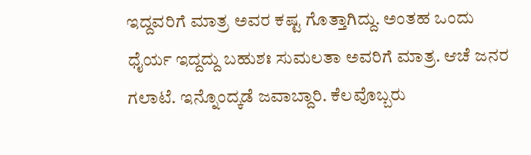ಇದ್ದವರಿಗೆ ಮಾತ್ರ ಅವರ ಕಷ್ಟ ಗೊತ್ತಾಗಿದ್ದು. ಅಂತಹ ಒಂದು ಧೈರ್ಯ ಇದ್ದದ್ದು ಬಹುಶಃ ಸುಮಲತಾ ಅವರಿಗೆ ಮಾತ್ರ. ಆಚೆ ಜನರ ಗಲಾಟೆ. ಇನ್ನೊಂದ್ಕಡೆ ಜವಾಬ್ದಾರಿ. ಕೆಲವೊಬ್ಬರು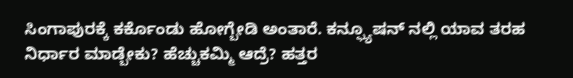ಸಿಂಗಾಪುರಕ್ಕೆ ಕರ್ಕೊಂಡು ಹೋಗ್ಬೇಡಿ ಅಂತಾರೆ. ಕನ್ಫ್ಯೂಷನ್ ನಲ್ಲಿ ಯಾವ ತರಹ ನಿರ್ಧಾರ ಮಾಡ್ಬೇಕು? ಹೆಚ್ಚುಕಮ್ಮಿ ಆದ್ರೆ? ಹತ್ತರ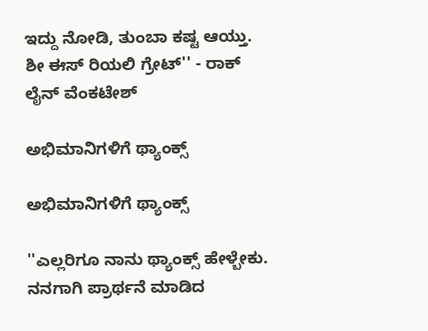ಇದ್ದು ನೋಡಿ, ತುಂಬಾ ಕಷ್ಟ ಆಯ್ತು. ಶೀ ಈಸ್ ರಿಯಲಿ ಗ್ರೇಟ್'' - ರಾಕ್ ಲೈನ್ ವೆಂಕಟೇಶ್

ಅಭಿಮಾನಿಗಳಿಗೆ ಥ್ಯಾಂಕ್ಸ್

ಅಭಿಮಾನಿಗಳಿಗೆ ಥ್ಯಾಂಕ್ಸ್

''ಎಲ್ಲರಿಗೂ ನಾನು ಥ್ಯಾಂಕ್ಸ್ ಹೇಳ್ಬೇಕು. ನನಗಾಗಿ ಪ್ರಾರ್ಥನೆ ಮಾಡಿದ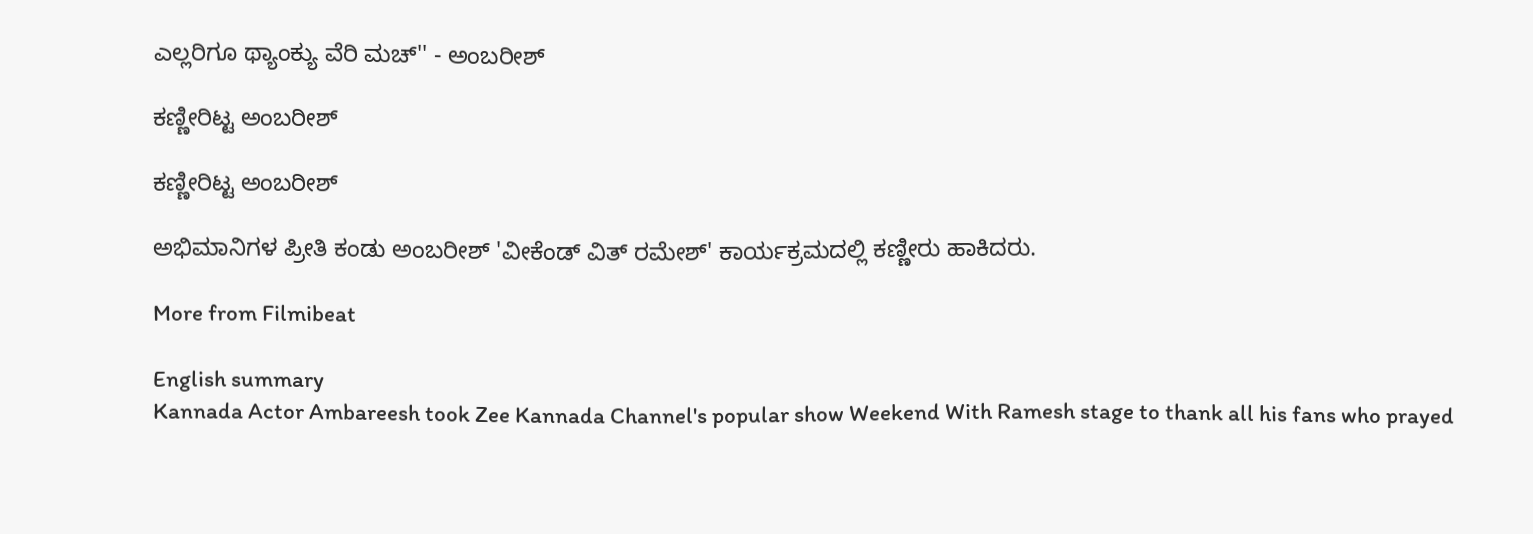ಎಲ್ಲರಿಗೂ ಥ್ಯಾಂಕ್ಯು ವೆರಿ ಮಚ್'' - ಅಂಬರೀಶ್

ಕಣ್ಣೀರಿಟ್ಟ ಅಂಬರೀಶ್

ಕಣ್ಣೀರಿಟ್ಟ ಅಂಬರೀಶ್

ಅಭಿಮಾನಿಗಳ ಪ್ರೀತಿ ಕಂಡು ಅಂಬರೀಶ್ 'ವೀಕೆಂಡ್ ವಿತ್ ರಮೇಶ್' ಕಾರ್ಯಕ್ರಮದಲ್ಲಿ ಕಣ್ಣೀರು ಹಾಕಿದರು.

More from Filmibeat

English summary
Kannada Actor Ambareesh took Zee Kannada Channel's popular show Weekend With Ramesh stage to thank all his fans who prayed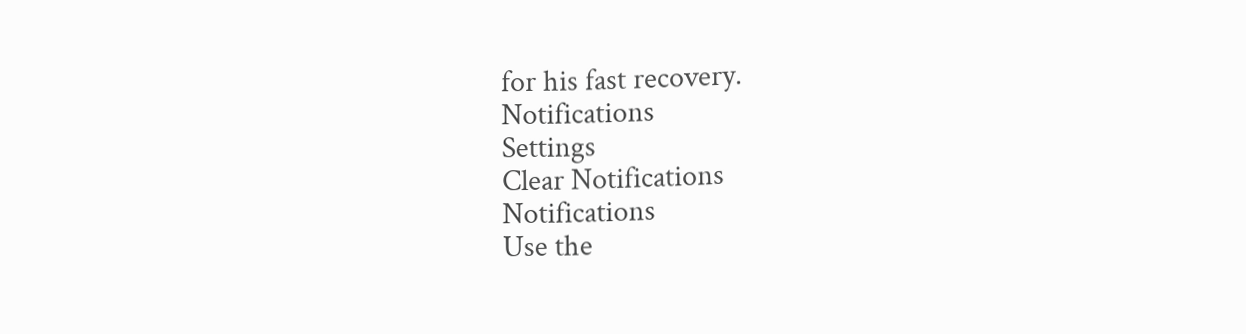for his fast recovery.
Notifications
Settings
Clear Notifications
Notifications
Use the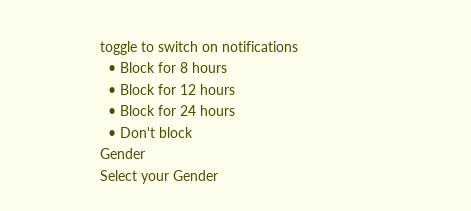toggle to switch on notifications
  • Block for 8 hours
  • Block for 12 hours
  • Block for 24 hours
  • Don't block
Gender
Select your Gender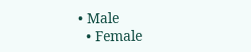• Male
  • Female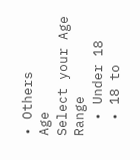• Others
Age
Select your Age Range
  • Under 18
  • 18 to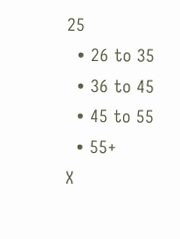25
  • 26 to 35
  • 36 to 45
  • 45 to 55
  • 55+
X